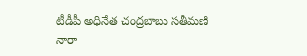టీడీపీ అధినేత చంద్రబాబు సతీమణి నారా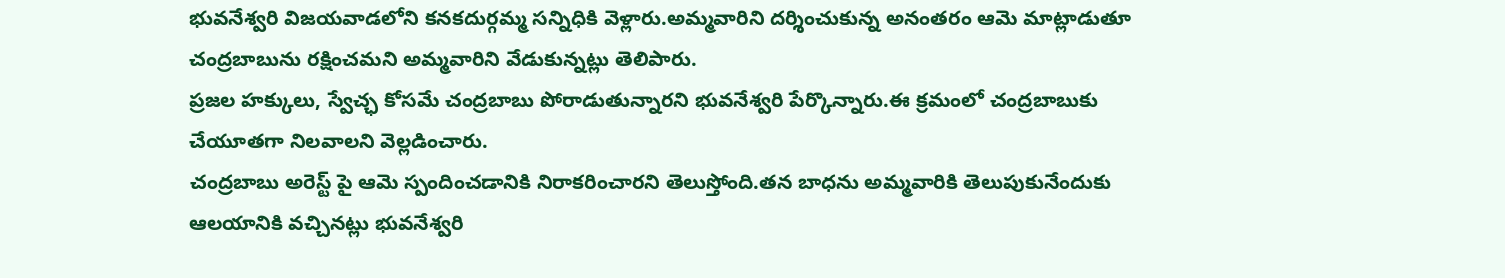భువనేశ్వరి విజయవాడలోని కనకదుర్గమ్మ సన్నిధికి వెళ్లారు.అమ్మవారిని దర్శించుకున్న అనంతరం ఆమె మాట్లాడుతూ చంద్రబాబును రక్షించమని అమ్మవారిని వేడుకున్నట్లు తెలిపారు.
ప్రజల హక్కులు, స్వేచ్ఛ కోసమే చంద్రబాబు పోరాడుతున్నారని భువనేశ్వరి పేర్కొన్నారు.ఈ క్రమంలో చంద్రబాబుకు చేయూతగా నిలవాలని వెల్లడించారు.
చంద్రబాబు అరెస్ట్ పై ఆమె స్పందించడానికి నిరాకరించారని తెలుస్తోంది.తన బాధను అమ్మవారికి తెలుపుకునేందుకు ఆలయానికి వచ్చినట్లు భువనేశ్వరి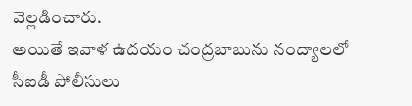వెల్లడించారు.
అయితే ఇవాళ ఉదయం చంద్రబాబును నంద్యాలలో సీఐడీ పోలీసులు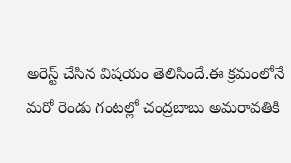అరెస్ట్ చేసిన విషయం తెలిసిందే.ఈ క్రమంలోనే మరో రెండు గంటల్లో చంద్రబాబు అమరావతికి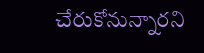చేరుకోనున్నారని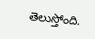తెలుస్తోంది.